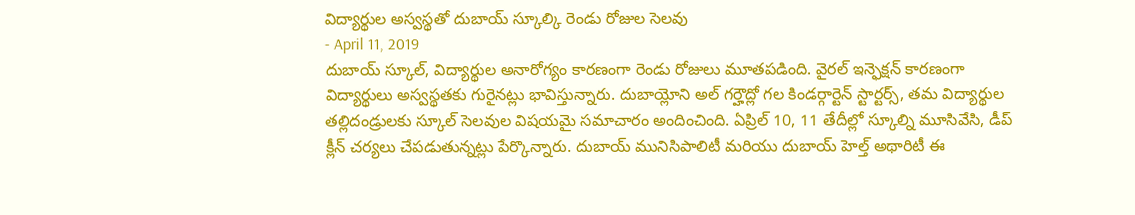విద్యార్థుల అస్వస్థతో దుబాయ్ స్కూల్కి రెండు రోజుల సెలవు
- April 11, 2019
దుబాయ్ స్కూల్, విద్యార్థుల అనారోగ్యం కారణంగా రెండు రోజులు మూతపడింది. వైరల్ ఇన్ఫెక్షన్ కారణంగా విద్యార్థులు అస్వస్థతకు గురైనట్లు భావిస్తున్నారు. దుబాయ్లోని అల్ గర్హౌద్లో గల కిండర్గార్టెన్ స్టార్టర్స్, తమ విద్యార్థుల తల్లిదండ్రులకు స్కూల్ సెలవుల విషయమై సమాచారం అందించింది. ఏప్రిల్ 10, 11 తేదీల్లో స్కూల్ని మూసివేసి, డీప్ క్లీన్ చర్యలు చేపడుతున్నట్లు పేర్కొన్నారు. దుబాయ్ మునిసిపాలిటీ మరియు దుబాయ్ హెల్త్ అథారిటీ ఈ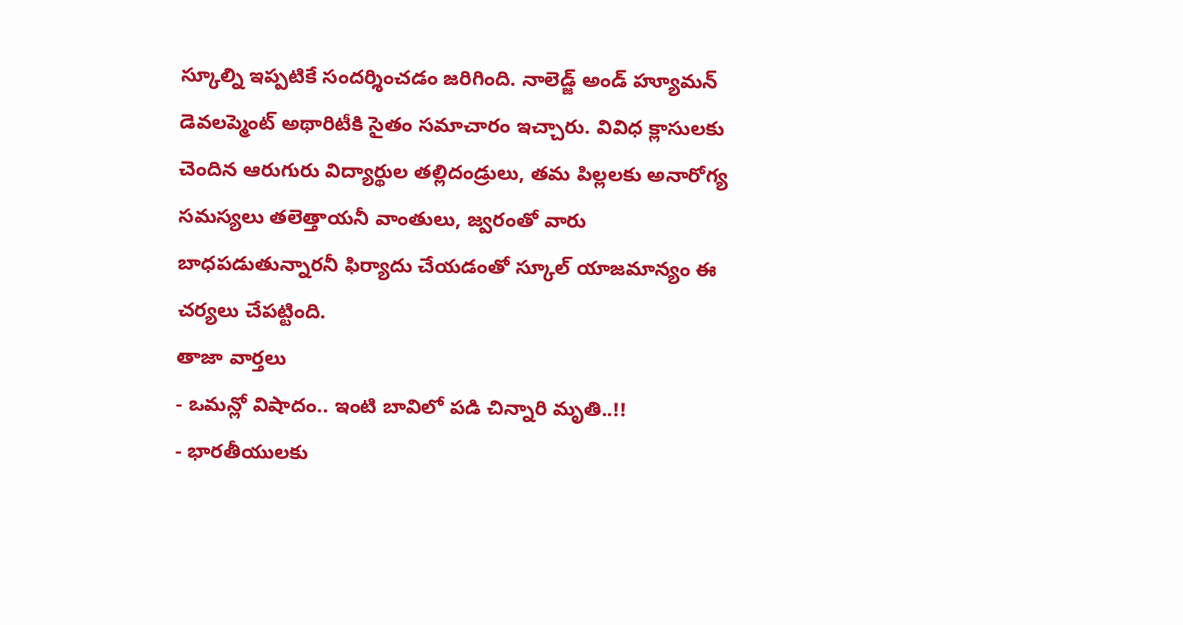స్కూల్ని ఇప్పటికే సందర్శించడం జరిగింది. నాలెడ్జ్ అండ్ హ్యూమన్ డెవలప్మెంట్ అథారిటీకి సైతం సమాచారం ఇచ్చారు. వివిధ క్లాసులకు చెందిన ఆరుగురు విద్యార్థుల తల్లిదండ్రులు, తమ పిల్లలకు అనారోగ్య సమస్యలు తలెత్తాయనీ వాంతులు, జ్వరంతో వారు బాధపడుతున్నారనీ ఫిర్యాదు చేయడంతో స్కూల్ యాజమాన్యం ఈ చర్యలు చేపట్టింది.
తాజా వార్తలు
- ఒమన్లో విషాదం.. ఇంటి బావిలో పడి చిన్నారి మృతి..!!
- భారతీయులకు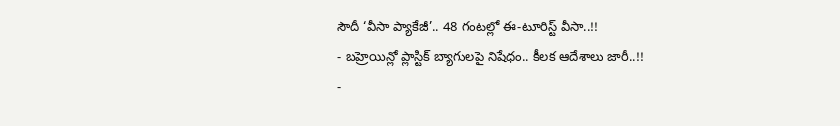సౌదీ ‘వీసా ప్యాకేజీ’.. 48 గంటల్లో ఈ-టూరిస్ట్ వీసా..!!
- బహ్రెయిన్లో ప్లాస్టిక్ బ్యాగులపై నిషేధం.. కీలక ఆదేశాలు జారీ..!!
-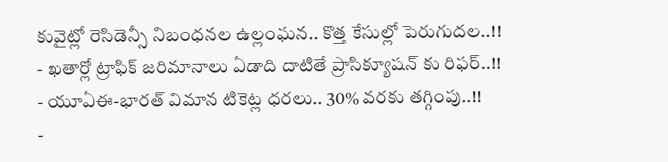కువైట్లో రెసిడెన్సీ నిబంధనల ఉల్లంఘన.. కొత్త కేసుల్లో పెరుగుదల..!!
- ఖతార్లో ట్రాఫిక్ జరిమానాలు ఏడాది దాటితే ప్రాసిక్యూషన్ కు రిఫర్..!!
- యూఏఈ-భారత్ విమాన టికెట్ల ధరలు.. 30% వరకు తగ్గింపు..!!
-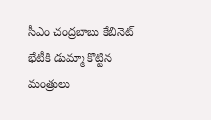సీఎం చంద్రబాబు కేబినెట్ భేటీకి డుమ్మా కొట్టిన మంత్రులు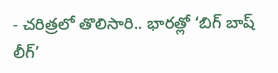- చరిత్రలో తొలిసారి.. భారత్లో ‘బిగ్ బాష్ లీగ్’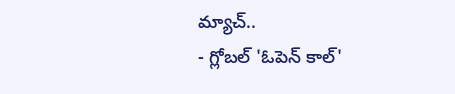మ్యాచ్..
- గ్లోబల్ 'ఓపెన్ కాల్'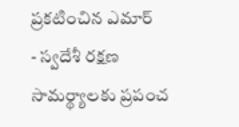ప్రకటించిన ఎమార్
- స్వదేశీ రక్షణ సామర్థ్యాలకు ప్రపంచ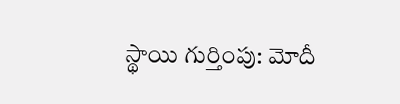స్థాయి గుర్తింపు: మోదీ